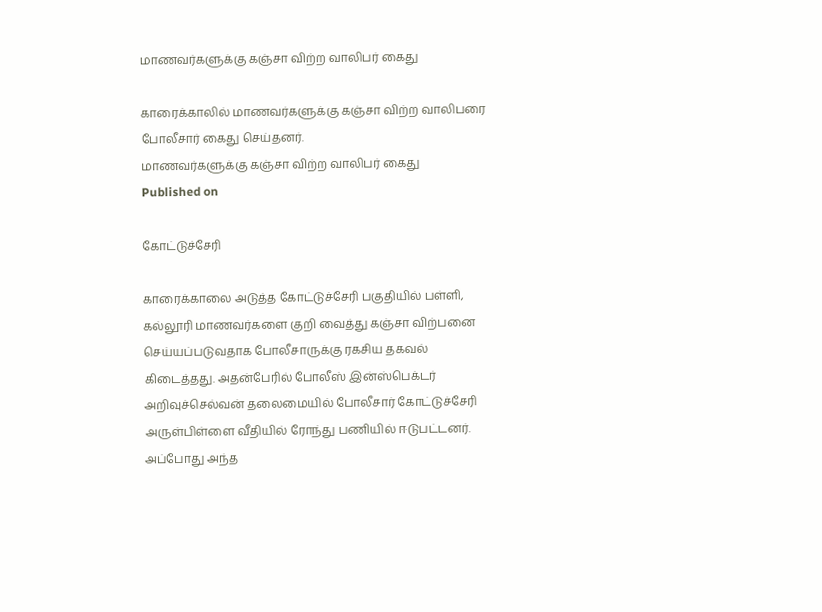மாணவர்களுக்கு கஞ்சா விற்ற வாலிபர் கைது

காரைக்காலில் மாணவர்களுக்கு கஞ்சா விற்ற வாலிபரை போலீசார் கைது செய்தனர்.
மாணவர்களுக்கு கஞ்சா விற்ற வாலிபர் கைது
Published on

கோட்டுச்சேரி

காரைக்காலை அடுத்த கோட்டுச்சேரி பகுதியில் பள்ளி, கல்லூரி மாணவர்களை குறி வைத்து கஞ்சா விற்பனை செய்யப்படுவதாக போலீசாருக்கு ரகசிய தகவல் கிடைத்தது. அதன்பேரில் போலீஸ் இன்ஸ்பெக்டர் அறிவுச்செல்வன் தலைமையில் போலீசார் கோட்டுச்சேரி அருள்பிள்ளை வீதியில் ரோந்து பணியில் ஈடுபட்டனர். அப்போது அந்த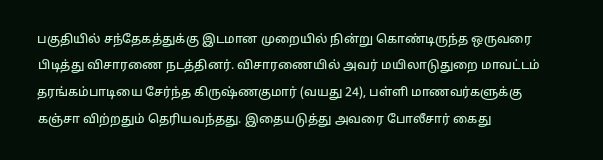பகுதியில் சந்தேகத்துக்கு இடமான முறையில் நின்று கொண்டிருந்த ஒருவரை பிடித்து விசாரணை நடத்தினர். விசாரணையில் அவர் மயிலாடுதுறை மாவட்டம் தரங்கம்பாடியை சேர்ந்த கிருஷ்ணகுமார் (வயது 24), பள்ளி மாணவர்களுக்கு கஞ்சா விற்றதும் தெரியவந்தது. இதையடுத்து அவரை போலீசார் கைது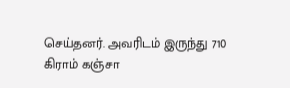செய்தனர். அவரிடம் இருந்து 710 கிராம் கஞ்சா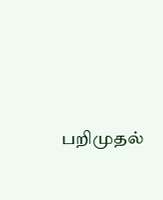பறிமுதல்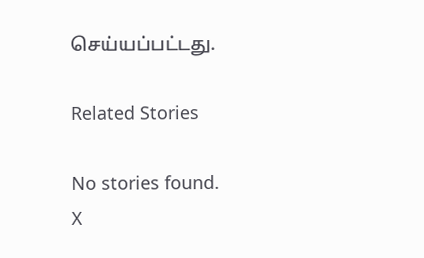செய்யப்பட்டது.

Related Stories

No stories found.
X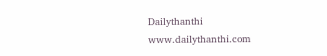Dailythanthi
www.dailythanthi.com